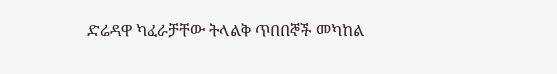ድሬዳዋ ካፈራቻቸው ትላልቅ ጥበበኞች መካከል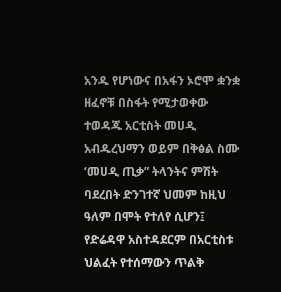አንዱ የሆነውና በአፋን ኦሮሞ ቋንቋ ዘፈኖቹ በስፋት የሚታወቀው ተወዳጁ አርቲስት መሀዲ አብዱረህማን ወይም በቅፅል ስሙ ‘መሀዲ ጢቃ” ትላንትና ምሽት ባደረበት ድንገተኛ ህመም ከዚህ ዓለም በሞት የተለየ ሲሆን፤ የድሬዳዋ አስተዳደርም በአርቲስቱ ህልፈት የተሰማውን ጥልቅ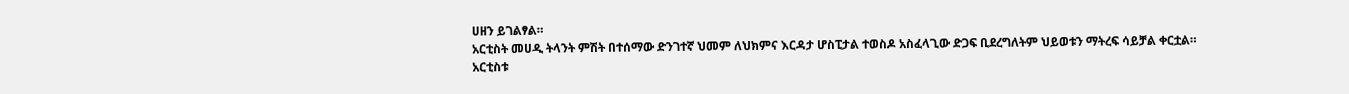ሀዘን ይገልፃል።
አርቲስት መሀዲ ትላንት ምሽት በተሰማው ድንገተኛ ህመም ለህክምና እርዳታ ሆስፒታል ተወስዶ አስፈላጊው ድጋፍ ቢደረግለትም ህይወቱን ማትረፍ ሳይቻል ቀርቷል።
አርቲስቱ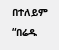በተለይም “በሬዱ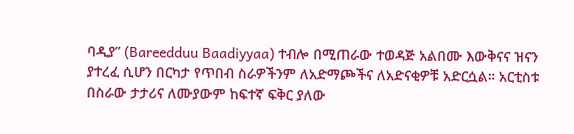ባዲያ” (Bareedduu Baadiyyaa) ተብሎ በሚጠራው ተወዳጅ አልበሙ እውቅናና ዝናን ያተረፈ ሲሆን በርካታ የጥበብ ስራዎችንም ለአድማጮችና ለአድናቂዎቹ አድርሷል። አርቲስቱ በስራው ታታሪና ለሙያውም ከፍተኛ ፍቅር ያለው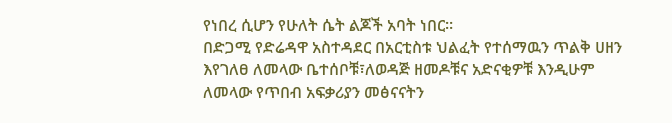የነበረ ሲሆን የሁለት ሴት ልጆች አባት ነበር።
በድጋሚ የድሬዳዋ አስተዳደር በአርቲስቱ ህልፈት የተሰማዉን ጥልቅ ሀዘን እየገለፀ ለመላው ቤተሰቦቹ፣ለወዳጅ ዘመዶቹና አድናቂዎቹ እንዲሁም ለመላው የጥበብ አፍቃሪያን መፅናናትን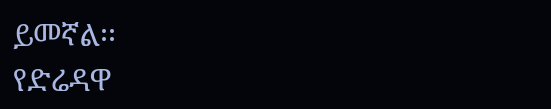ይመኛል፡፡
የድሬዳዋ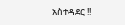አስተዳደር !!